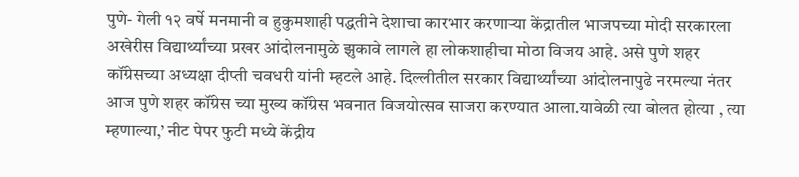पुणे- गेली १२ वर्षे मनमानी व हुकुमशाही पद्धतीने देशाचा कारभार करणाऱ्या केंद्रातील भाजपच्या मोदी सरकारला अखेरीस विद्यार्थ्यांच्या प्रखर आंदोलनामुळे झुकावे लागले हा लोकशाहीचा मोठा विजय आहे. असे पुणे शहर कॉंग्रेसच्या अध्यक्षा दीप्ती चवधरी यांनी म्हटले आहे. दिल्लीतील सरकार विद्यार्थ्यांच्या आंदोलनापुढे नरमल्या नंतर आज पुणे शहर कॉंग्रेस च्या मुख्य कॉंग्रेस भवनात विजयोत्सव साजरा करण्यात आला.यावेळी त्या बोलत होत्या , त्या म्हणाल्या,’ नीट पेपर फुटी मध्ये केंद्रीय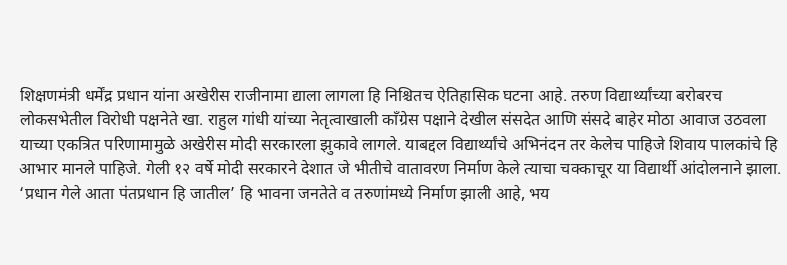शिक्षणमंत्री धर्मेंद्र प्रधान यांना अखेरीस राजीनामा द्याला लागला हि निश्चितच ऐतिहासिक घटना आहे. तरुण विद्यार्थ्यांच्या बरोबरच लोकसभेतील विरोधी पक्षनेते खा. राहुल गांधी यांच्या नेतृत्वाखाली कॉंग्रेस पक्षाने देखील संसदेत आणि संसदे बाहेर मोठा आवाज उठवला याच्या एकत्रित परिणामामुळे अखेरीस मोदी सरकारला झुकावे लागले. याबद्दल विद्यार्थ्यांचे अभिनंदन तर केलेच पाहिजे शिवाय पालकांचे हि आभार मानले पाहिजे. गेली १२ वर्षे मोदी सरकारने देशात जे भीतीचे वातावरण निर्माण केले त्याचा चक्काचूर या विद्यार्थी आंदोलनाने झाला. ‘प्रधान गेले आता पंतप्रधान हि जातील’ हि भावना जनतेते व तरुणांमध्ये निर्माण झाली आहे, भय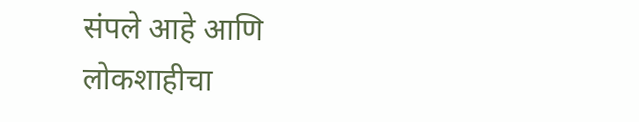संपले आहे आणि लोकशाहीचा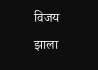विजय झाला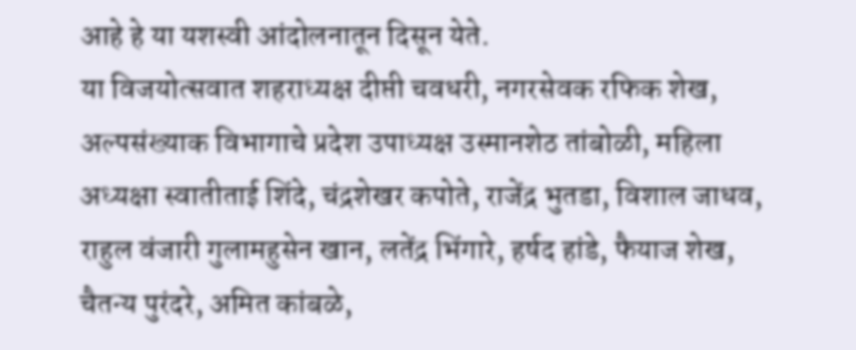आहे हे या यशस्वी आंदोलनातून दिसून येते.
या विजयोत्सवात शहराध्यक्ष दीप्ती चवधरी, नगरसेवक रफिक शेख, अल्पसंख्याक विभागाचे प्रदेश उपाध्यक्ष उस्मानशेठ तांबोळी, महिला अध्यक्षा स्वातीताई शिंदे, चंद्रशेखर कपोते, राजेंद्र भुतडा, विशाल जाधव, राहुल वंजारी गुलामहुसेन खान, लतेंद्र भिंगारे, हर्षद हांडे, फैयाज शेख, चैतन्य पुरंदरे, अमित कांबळे,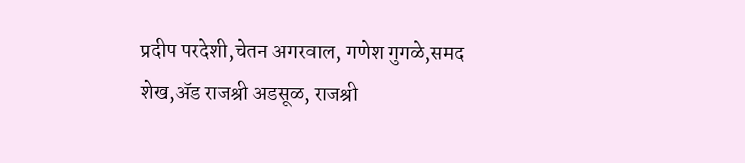प्रदीप परदेशी,चेतन अगरवाल, गणेश गुगळे,समद शेख,ॲड राजश्री अडसूळ, राजश्री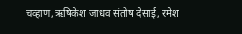चव्हाण,ऋषिकेश जाधव संतोष देसाई, रमेश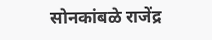सोनकांबळे राजेंद्र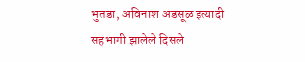भुतडा, अविनाश अडसूळ इत्यादी सहभागी झालेले दिसले